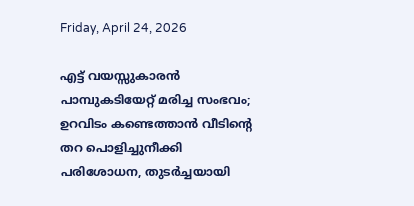Friday, April 24, 2026

എട്ട് വയസ്സുകാരൻ പാമ്പുകടിയേറ്റ് മരിച്ച സംഭവം; ഉറവിടം കണ്ടെത്താൻ വീടിന്റെ തറ പൊളിച്ചുനീക്കി പരിശോധന, തുടർച്ചയായി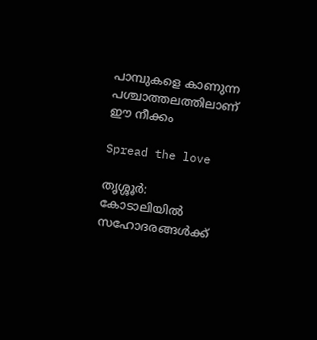പാമ്പുകളെ കാണുന്ന പശ്ചാത്തലത്തിലാണ് ഈ നീക്കം

Spread the love

തൃശ്ശൂർ: കോടാലിയില്‍ സഹോദരങ്ങള്‍ക്ക്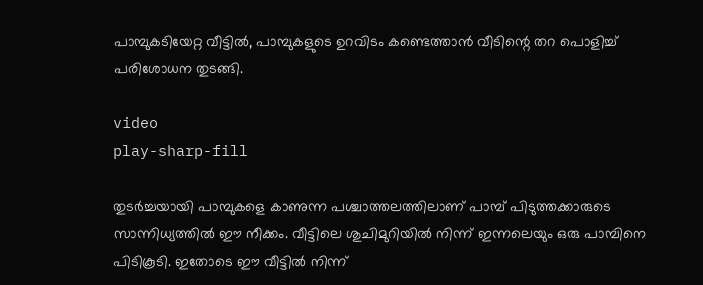പാമ്പുകടിയേറ്റ വീട്ടില്‍, പാമ്പുകളുടെ ഉറവിടം കണ്ടെത്താൻ വീടിന്റെ തറ പൊളിച്ച്‌ പരിശോധന തുടങ്ങി.

video
play-sharp-fill

തുടർച്ചയായി പാമ്പുകളെ കാണുന്ന പശ്ചാത്തലത്തിലാണ് പാമ്പ് പിടുത്തക്കാരുടെ സാന്നിധ്യത്തില്‍ ഈ നീക്കം. വീട്ടിലെ ശുചിമുറിയില്‍ നിന്ന് ഇന്നലെയും ഒരു പാമ്പിനെ പിടികൂടി. ഇതോടെ ഈ വീട്ടില്‍ നിന്ന്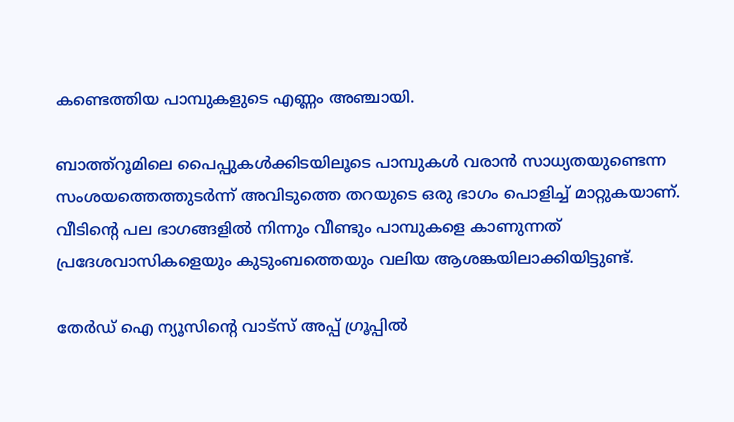കണ്ടെത്തിയ പാമ്പുകളുടെ എണ്ണം അഞ്ചായി.

ബാത്ത്റൂമിലെ പൈപ്പുകള്‍ക്കിടയിലൂടെ പാമ്പുകള്‍ വരാൻ സാധ്യതയുണ്ടെന്ന സംശയത്തെത്തുടർന്ന് അവിടുത്തെ തറയുടെ ഒരു ഭാഗം പൊളിച്ച്‌ മാറ്റുകയാണ്. വീടിന്റെ പല ഭാഗങ്ങളില്‍ നിന്നും വീണ്ടും പാമ്പുകളെ കാണുന്നത് പ്രദേശവാസികളെയും കുടുംബത്തെയും വലിയ ആശങ്കയിലാക്കിയിട്ടുണ്ട്.

തേർഡ് ഐ ന്യൂസിന്റെ വാട്സ് അപ്പ് ഗ്രൂപ്പിൽ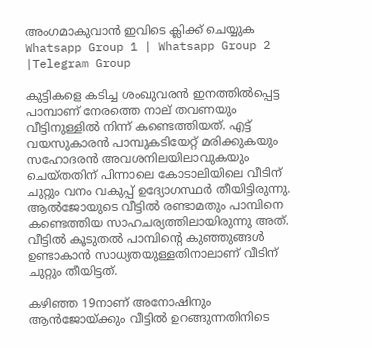അംഗമാകുവാൻ ഇവിടെ ക്ലിക്ക് ചെയ്യുക
Whatsapp Group 1 | Whatsapp Group 2 |Telegram Group

കുട്ടികളെ കടിച്ച ശംഖുവരൻ ഇനത്തില്‍പ്പെട്ട പാമ്പാണ് നേരത്തെ നാല് തവണയും വീട്ടിനുള്ളില്‍ നിന്ന് കണ്ടെത്തിയത്. എട്ട് വയസുകാരൻ പാമ്പുകടിയേറ്റ് മരിക്കുകയും സഹോദരൻ അവശനിലയിലാവുകയും ചെയ്തതിന് പിന്നാലെ കോടാലിയിലെ വീടിന് ചുറ്റും വനം വകുപ്പ് ഉദ്യോഗസ്ഥർ തീയിട്ടിരുന്നു. ആല്‍ജോയുടെ വീട്ടില്‍ രണ്ടാമതും പാമ്പിനെ കണ്ടെത്തിയ സാഹചര്യത്തിലായിരുന്നു അത്. വീട്ടില്‍ കൂടുതല്‍ പാമ്പിന്‍റെ കുഞ്ഞുങ്ങള്‍ ഉണ്ടാകാൻ സാധ്യതയുള്ളതിനാലാണ് വീടിന് ചുറ്റും തീയിട്ടത്.

കഴിഞ്ഞ 19നാണ് അനോഷിനും ആൻജോയ്ക്കും വീട്ടില്‍ ഉറങ്ങുന്നതിനിടെ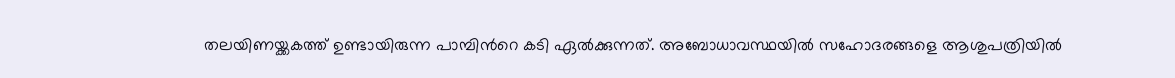തലയിണയ്ക്കകത്ത് ഉണ്ടായിരുന്ന പാമ്പിന്‍റെ കടി ഏല്‍ക്കുന്നത്. അബോധാവസ്ഥയില്‍ സഹോദരങ്ങളെ ആശുപത്രിയില്‍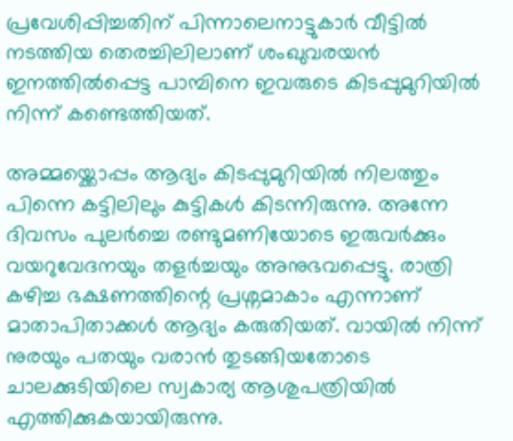പ്രവേശിപ്പിച്ചതിന് പിന്നാലെനാട്ടുകാർ വീട്ടില്‍ നടത്തിയ തെരച്ചിലിലാണ് ശംഖുവരയൻ ഇനത്തില്‍പ്പെട്ട പാമ്പിനെ ഇവരുടെ കിടപ്പുമുറിയില്‍ നിന്ന് കണ്ടെത്തിയത്.

അമ്മയ്ക്കൊപ്പം ആദ്യം കിടപ്പുമുറിയില്‍ നിലത്തും പിന്നെ കട്ടിലിലും കുട്ടികള്‍ കിടന്നിരുന്നു. അന്നേ ദിവസം പുലർച്ചെ രണ്ടുമണിയോടെ ഇരുവർക്കും വയറുവേദനയും തളർച്ചയും അനുഭവപ്പെട്ടു. രാത്രി കഴിച്ച ഭക്ഷണത്തിന്റെ പ്രശ്നമാകാം എന്നാണ് മാതാപിതാക്കള്‍ ആദ്യം കരുതിയത്. വായില്‍ നിന്ന് നുരയും പതയും വരാൻ തുടങ്ങിയതോടെ ചാലക്കുടിയിലെ സ്വകാര്യ ആശുപത്രിയില്‍ എത്തിക്കുകയായിരുന്നു.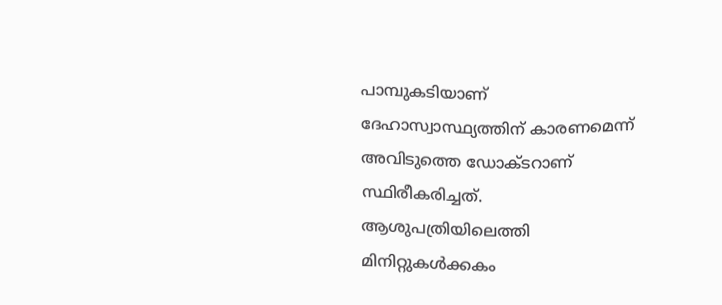പാമ്പുകടിയാണ് ദേഹാസ്വാസ്ഥ്യത്തിന് കാരണമെന്ന് അവിടുത്തെ ഡോക്ടറാണ് സ്ഥിരീകരിച്ചത്. ആശുപത്രിയിലെത്തി മിനിറ്റുകള്‍ക്കകം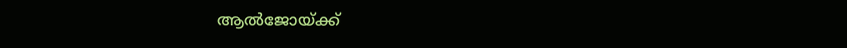ആല്‍ജോയ്ക്ക്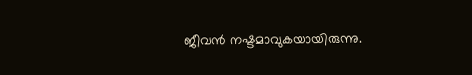ജീവൻ നഷ്ടമാവുകയായിരുന്നു.